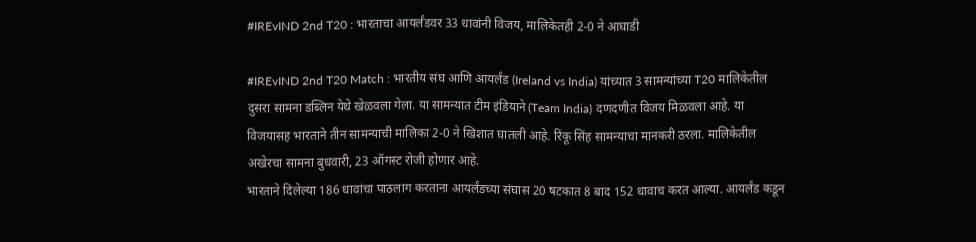#IREvIND 2nd T20 : भारताचा आयर्लंडवर 33 धावांनी विजय, मालिकेतही 2-0 ने आघाडी

#IREvIND 2nd T20 Match : भारतीय संघ आणि आयर्लंड (Ireland vs India) यांच्यात 3 सामन्यांच्या T20 मालिकेतील दुसरा सामना डब्लिन येथे खेळवला गेला. या सामन्यात टीम इंडियाने (Team India) दणदणीत विजय मिळवला आहे. या विजयासह भारताने तीन सामन्याची मालिका 2-0 ने खिशात घातली आहे. रिंकू सिंह सामन्याचा मानकरी ठरला. मालिकेतील अखेरचा सामना बुधवारी, 23 ऑगस्ट रोजी होणार आहे.
भारताने दिलेल्या 186 धावांचा पाठलाग करताना आयर्लंडच्या संघास 20 षटकात 8 बाद 152 धावाच करत आल्या. आयर्लंड कडून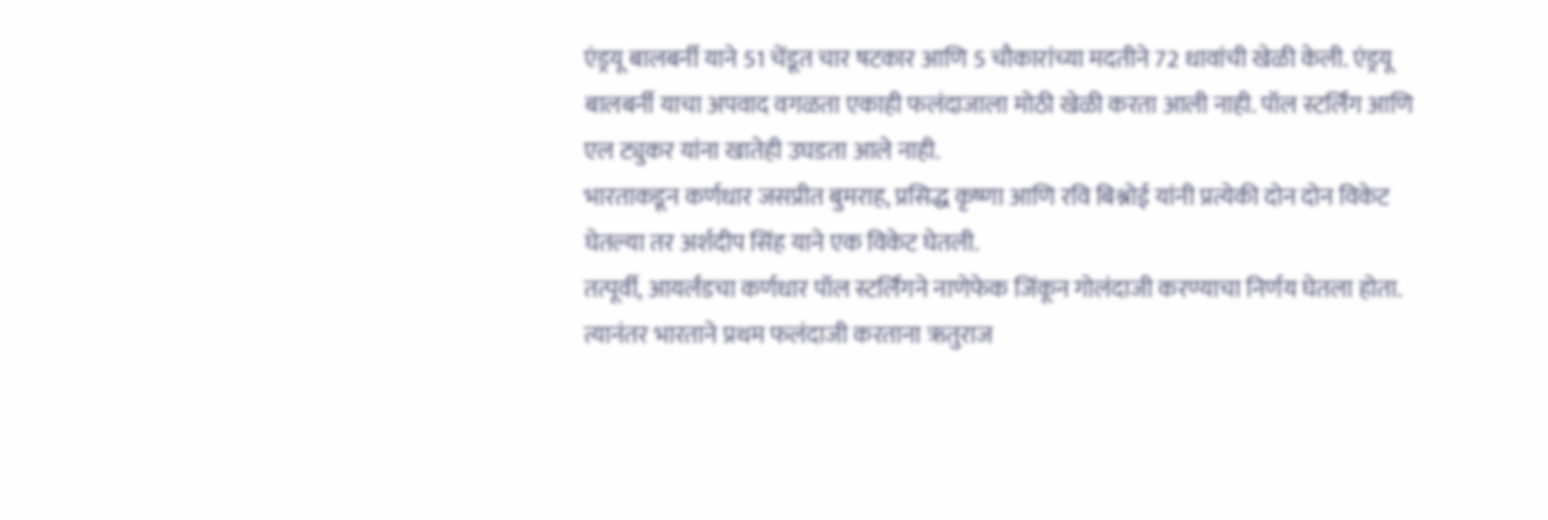एंड्रयू बालबर्नी याने 51 चेंडूत चार षटकार आणि 5 चौकारांच्या मदतीने 72 धावांची खेळी केली. एंड्रयू बालबर्नी याचा अपवाद वगळता एकाही फलंदाजाला मोठी खेळी करता आली नाही. पॉल स्टर्लिंग आणि एल ट्युकर यांना खातेही उघडता आले नाही.
भारताकडून कर्णधार जसप्रीत बुमराह, प्रसिद्ध कृष्णा आणि रवि बिश्नोई यांनी प्रत्येकी दोन दोन विकेट घेतल्या तर अर्शदीप सिंह याने एक विकेट घेतली.
तत्पूर्वी, आयर्लंडचा कर्णधार पॉल स्टर्लिंगने नाणेफेक जिंकून गोलंदाजी करण्याचा निर्णय घेतला होता. त्यानंतर भारताने प्रथम फलंदाजी करताना ऋतुराज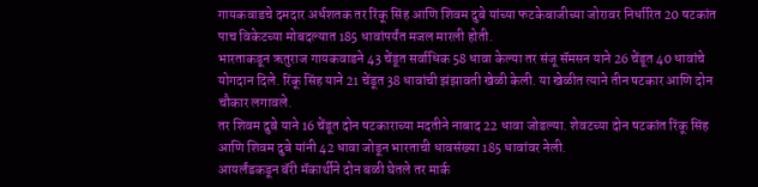गायकवाडचे दमदार अर्धशतक तर रिंकू सिंह आणि शिवम दुबे यांच्या फटकेबाजीच्या जोरावर निर्धारित 20 षटकांत पाच विकेटच्या मोबदल्यात 185 धावांपर्यंत मजल मारली होती.
भारताकडून ऋतुराज गायकवाडने 43 चेंडूत सर्वाधिक 58 धावा केल्या तर संजू सॅमसन याने 26 चेंडूत 40 धावांचे योगदान दिले. रिंकू सिंह याने 21 चेंडूत 38 धावांची झंझावती खेळी केली. या खेळीत त्याने तीन षटकार आणि दोन चौकार लगावले.
तर शिवम दुबे याने 16 चेंडूत दोन षटकाराच्या मदतीने नाबाद 22 धावा जोडल्या. शेवटच्या दोन षटकांत रिंकू सिंह आणि शिवम दुबे यांनी 42 धावा जोडून भारताची धावसंख्या 185 धावांवर नेली.
आयर्लंडकडून बॅरी मॅकार्थीने दोन बळी घेतले तर मार्क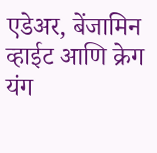एडेअर, बेंजामिन व्हाईट आणि क्रेग यंग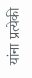यांना प्रत्येकी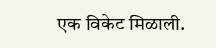एक विकेट मिळाली.